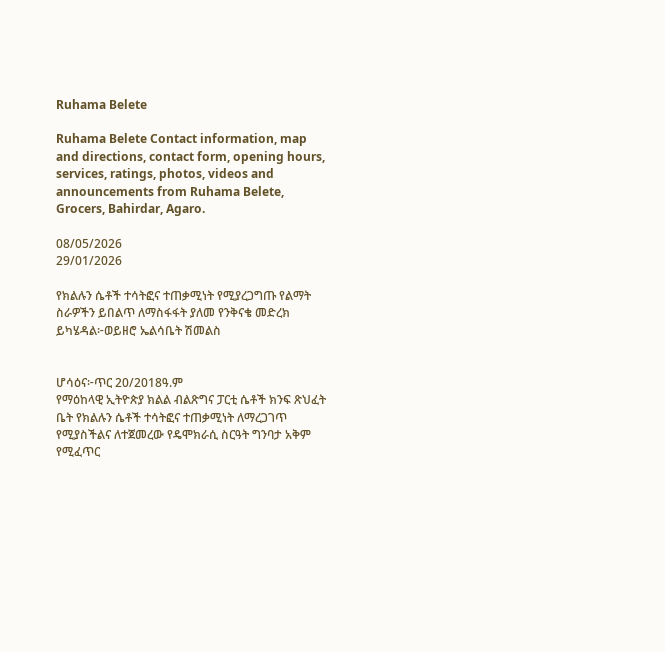Ruhama Belete

Ruhama Belete Contact information, map and directions, contact form, opening hours, services, ratings, photos, videos and announcements from Ruhama Belete, Grocers, Bahirdar, Agaro.

08/05/2026
29/01/2026

የክልሉን ሴቶች ተሳትፎና ተጠቃሚነት የሚያረጋግጡ የልማት ስራዎችን ይበልጥ ለማስፋፋት ያለመ የንቅናቄ መድረክ ይካሄዳል፦ወይዘሮ ኤልሳቤት ሽመልስ


ሆሳዕና፦ጥር 20/2018ዓ.ም
የማዕከላዊ ኢትዮጵያ ክልል ብልጽግና ፓርቲ ሴቶች ክንፍ ጽህፈት ቤት የክልሉን ሴቶች ተሳትፎና ተጠቃሚነት ለማረጋገጥ የሚያስችልና ለተጀመረው የዴሞክራሲ ስርዓት ግንባታ አቅም የሚፈጥር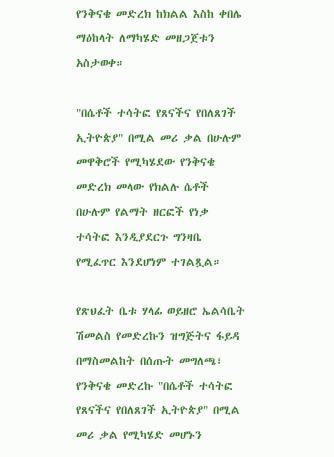የንቅናቄ መድረክ ከክልል እስከ ቀበሌ ማዕከላት ለማካሄድ መዘጋጀቱን አስታወቀ።

"በሴቶች ተሳትፎ የጸናችና የበለጸገች ኢትዮጵያ" በሚል መሪ ቃል በሁሉም መዋቅሮች የሚካሄደው የንቅናቄ መድረክ መላው የክልሉ ሴቶች በሁሉም የልማት ዘርፎች የነቃ ተሳትፎ እንዲያደርጉ ግንዛቤ የሚፈጥር እንደሆነም ተገልጿል።

የጽህፈት ቤቱ ሃላፊ ወይዘሮ ኤልሳቤት ሽመልስ የመድረኩን ዝግጅትና ፋይዳ በማስመልከት በሰጡት መግለጫ፣ የንቅናቄ መድረኩ "በሴቶች ተሳትፎ የጸናችና የበለጸገች ኢትዮጵያ" በሚል መሪ ቃል የሚካሄድ መሆኑን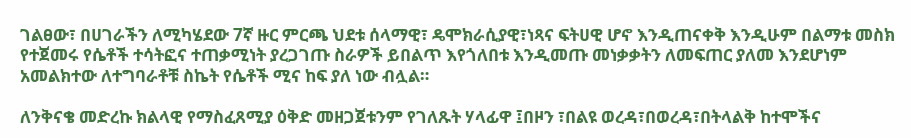ገልፀው፣ በሀገራችን ለሚካሄደው 7ኛ ዙር ምርጫ ህደቱ ሰላማዊ፣ ዴሞክራሲያዊ፣ነጻና ፍትሀዊ ሆኖ እንዲጠናቀቅ እንዲሁም በልማቱ መስክ የተጀመሩ የሴቶች ተሳትፎና ተጠቃሚነት ያረጋገጡ ስራዎች ይበልጥ እየጎለበቱ እንዲመጡ መነቃቃትን ለመፍጠር ያለመ እንደሆነም አመልክተው ለተግባራቶቹ ስኬት የሴቶች ሚና ከፍ ያለ ነው ብሏል።

ለንቅናቄ መድረኩ ክልላዊ የማስፈጸሚያ ዕቅድ መዘጋጀቱንም የገለጹት ሃላፊዋ ፤በዞን ፣በልዩ ወረዳ፣በወረዳ፣በትላልቅ ከተሞችና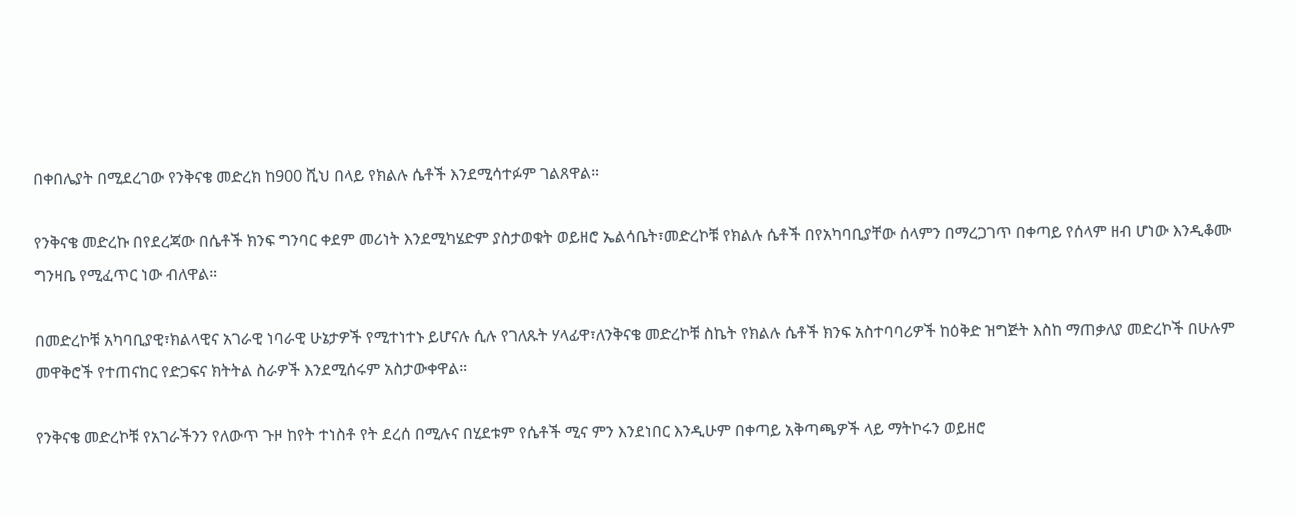በቀበሌያት በሚደረገው የንቅናቄ መድረክ ከ900 ሺህ በላይ የክልሉ ሴቶች እንደሚሳተፉም ገልጸዋል።

የንቅናቄ መድረኩ በየደረጃው በሴቶች ክንፍ ግንባር ቀደም መሪነት እንደሚካሄድም ያስታወቁት ወይዘሮ ኤልሳቤት፣መድረኮቹ የክልሉ ሴቶች በየአካባቢያቸው ሰላምን በማረጋገጥ በቀጣይ የሰላም ዘብ ሆነው እንዲቆሙ ግንዛቤ የሚፈጥር ነው ብለዋል።

በመድረኮቹ አካባቢያዊ፣ክልላዊና አገራዊ ነባራዊ ሁኔታዎች የሚተነተኑ ይሆናሉ ሲሉ የገለጹት ሃላፊዋ፣ለንቅናቄ መድረኮቹ ስኬት የክልሉ ሴቶች ክንፍ አስተባባሪዎች ከዕቅድ ዝግጅት እስከ ማጠቃለያ መድረኮች በሁሉም መዋቅሮች የተጠናከር የድጋፍና ክትትል ስራዎች እንደሚሰሩም አስታውቀዋል።

የንቅናቄ መድረኮቹ የአገራችንን የለውጥ ጉዞ ከየት ተነስቶ የት ደረሰ በሚሉና በሂደቱም የሴቶች ሚና ምን እንደነበር እንዲሁም በቀጣይ አቅጣጫዎች ላይ ማትኮሩን ወይዘሮ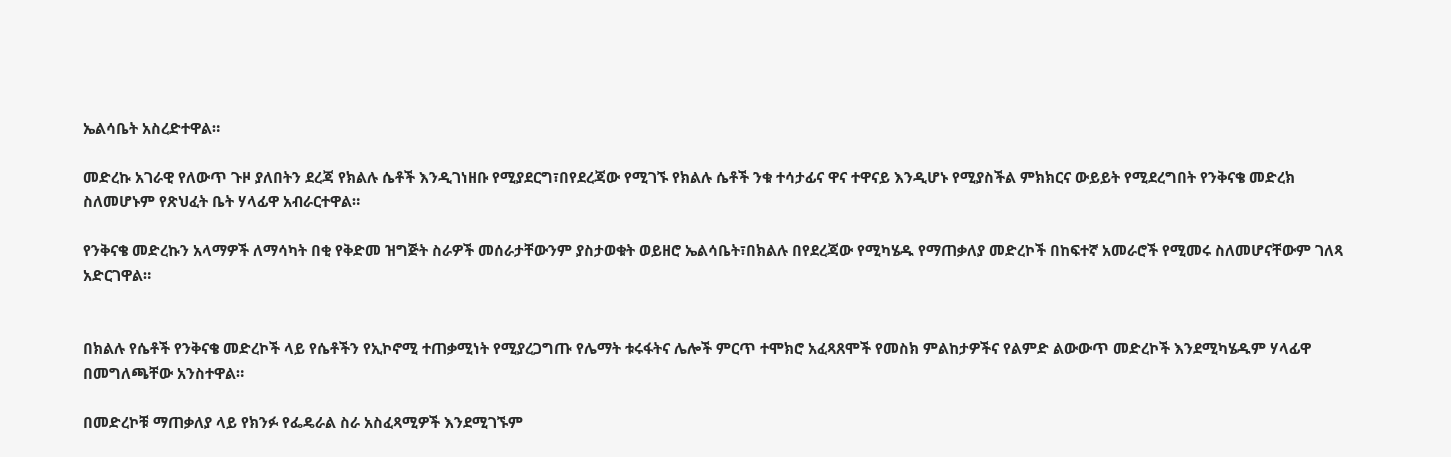ኤልሳቤት አስረድተዋል።

መድረኩ አገራዊ የለውጥ ጉዞ ያለበትን ደረጃ የክልሉ ሴቶች እንዲገነዘቡ የሚያደርግ፣በየደረጃው የሚገኙ የክልሉ ሴቶች ንቁ ተሳታፊና ዋና ተዋናይ እንዲሆኑ የሚያስችል ምክክርና ውይይት የሚደረግበት የንቅናቄ መድረክ ስለመሆኑም የጽህፈት ቤት ሃላፊዋ አብራርተዋል።

የንቅናቄ መድረኩን አላማዎች ለማሳካት በቂ የቅድመ ዝግጅት ስራዎች መሰራታቸውንም ያስታወቁት ወይዘሮ ኤልሳቤት፣በክልሉ በየደረጃው የሚካሄዱ የማጠቃለያ መድረኮች በከፍተኛ አመራሮች የሚመሩ ስለመሆናቸውም ገለጻ አድርገዋል።


በክልሉ የሴቶች የንቅናቄ መድረኮች ላይ የሴቶችን የኢኮኖሚ ተጠቃሚነት የሚያረጋግጡ የሌማት ቱሩፋትና ሌሎች ምርጥ ተሞክሮ አፈጻጸሞች የመስክ ምልከታዎችና የልምድ ልውውጥ መድረኮች እንደሚካሄዱም ሃላፊዋ በመግለጫቸው አንስተዋል።

በመድረኮቹ ማጠቃለያ ላይ የክንፉ የፌዴራል ስራ አስፈጻሚዎች እንደሚገኙም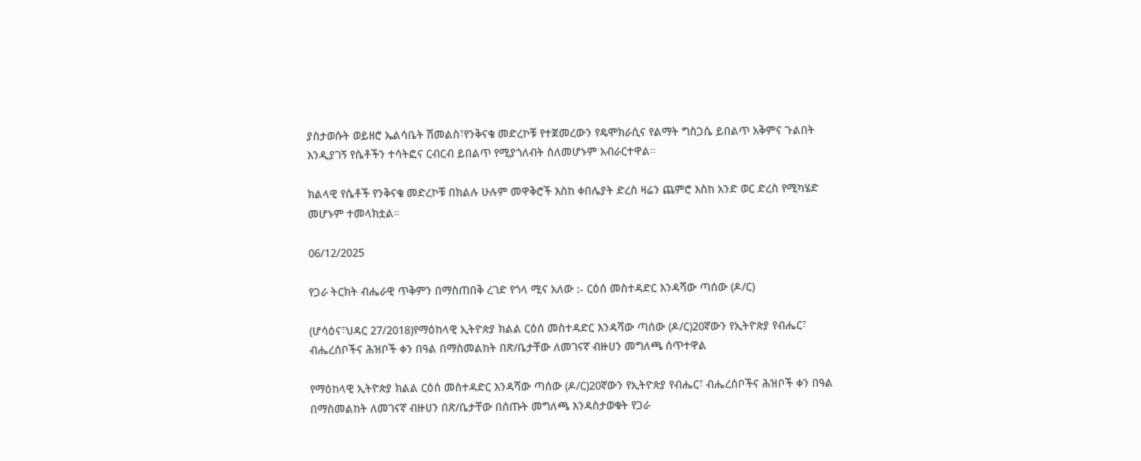ያስታወሱት ወይዘሮ ኤልሳቤት ሽመልስ፣የንቅናቄ መድረኮቹ የተጀመረውን የዴሞክራሲና የልማት ግስጋሴ ይበልጥ አቅምና ጉልበት እንዲያገኝ የሴቶችን ተሳትፎና ርብርብ ይበልጥ የሚያጎለብት ስለመሆኑም አብራርተዋል።

ክልላዊ የሴቶች የንቅናቄ መድረኮቹ በክልሉ ሁሉም መዋቅሮች እስከ ቀበሌያት ድረስ ዛሬን ጨምሮ እስከ አንድ ወር ድረስ የሚካሄድ መሆኑም ተመላክቷል።

06/12/2025

የጋራ ትርክት ብሔራዊ ጥቅምን በማስጠበቅ ረገድ የጎላ ሚና አለው :- ርዕሰ መስተዳድር እንዳሻው ጣሰው (ዶ/ር)

(ሆሳዕና፣ህዳር 27/2018)የማዕከላዊ ኢትዮጵያ ክልል ርዕሰ መስተዳድር እንዳሻው ጣሰው (ዶ/ር)20ኛውን የኢትዮጵያ የብሔር፣ ብሔረሰቦችና ሕዝቦች ቀን በዓል በማስመልከት በጽ/ቤታቸው ለመገናኛ ብዙሀን መግለጫ ሰጥተዋል

የማዕከላዊ ኢትዮጵያ ክልል ርዕሰ መስተዳድር እንዳሻው ጣሰው (ዶ/ር)20ኛውን የኢትዮጵያ የብሔር፣ ብሔረሰቦችና ሕዝቦች ቀን በዓል በማስመልከት ለመገናኛ ብዙሀን በጽ/ቤታቸው በሰጡት መግለጫ እንዳስታወቁት የጋራ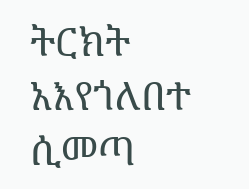ትርክት አእየጎለበተ ሲመጣ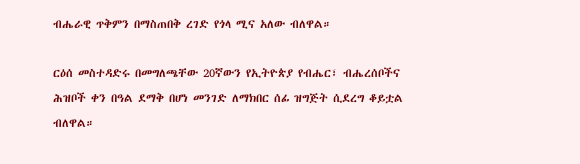ብሔራዊ ጥቅምን በማስጠበቅ ረገድ የጎላ ሚና አለው ብለዋል።

ርዕሰ መስተዳድሩ በመግለጫቸው 20ኛውን የኢትዮጵያ የብሔር፣ ብሔረሰቦችና ሕዝቦች ቀን በዓል ደማቅ በሆነ መንገድ ለማክበር ሰፊ ዝግጅት ሲደረግ ቆይቷል ብለዋል።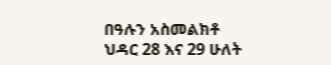በዓሉን አስመልክቶ ህዳር 28 እና 29 ሁለት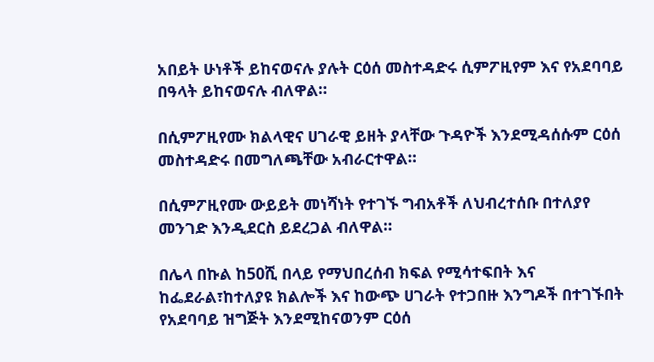አበይት ሁነቶች ይከናወናሉ ያሉት ርዕሰ መስተዳድሩ ሲምፖዚየም እና የአደባባይ በዓላት ይከናወናሉ ብለዋል።

በሲምፖዚየሙ ክልላዊና ሀገራዊ ይዘት ያላቸው ጉዳዮች እንደሚዳሰሱም ርዕሰ መስተዳድሩ በመግለጫቸው አብራርተዋል።

በሲምፖዚየሙ ውይይት መነሻነት የተገኙ ግብአቶች ለህብረተሰቡ በተለያየ መንገድ እንዲደርስ ይደረጋል ብለዋል።

በሌላ በኩል ከ50ሺ በላይ የማህበረሰብ ክፍል የሚሳተፍበት እና ከፌደራል፣ከተለያዩ ክልሎች እና ከውጭ ሀገራት የተጋበዙ እንግዶች በተገኙበት የአደባባይ ዝግጅት እንደሚከናወንም ርዕሰ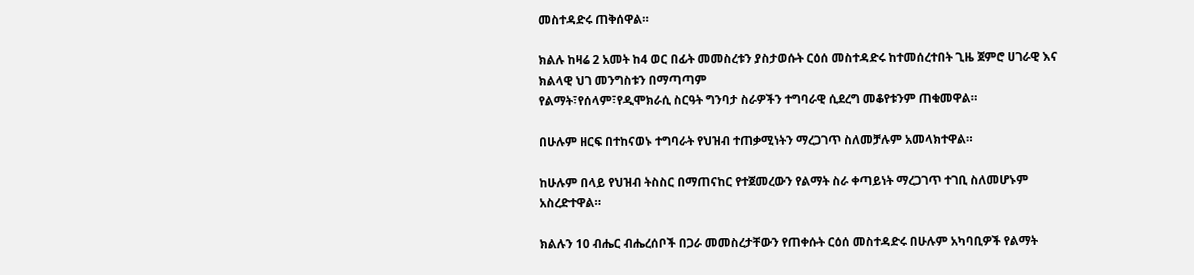መስተዳድሩ ጠቅሰዋል።

ክልሉ ከዛሬ 2 አመት ከ4 ወር በፊት መመስረቱን ያስታወሱት ርዕሰ መስተዳድሩ ከተመሰረተበት ጊዜ ጀምሮ ሀገራዊ እና ክልላዊ ህገ መንግስቱን በማጣጣም
የልማት፣የሰላም፣የዲሞክራሲ ስርዓት ግንባታ ስራዎችን ተግባራዊ ሲደረግ መቆየቱንም ጠቁመዋል።

በሁሉም ዘርፍ በተከናወኑ ተግባራት የህዝብ ተጠቃሚነትን ማረጋገጥ ስለመቻሉም አመላክተዋል።

ከሁሉም በላይ የህዝብ ትስስር በማጠናከር የተጀመረውን የልማት ስራ ቀጣይነት ማረጋገጥ ተገቢ ስለመሆኑም አስረድተዋል።

ክልሉን 10 ብሔር ብሔረሰቦች በጋራ መመስረታቸውን የጠቀሱት ርዕሰ መስተዳድሩ በሁሉም አካባቢዎች የልማት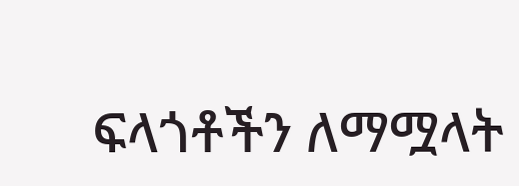ፍላጎቶችን ለማሟላት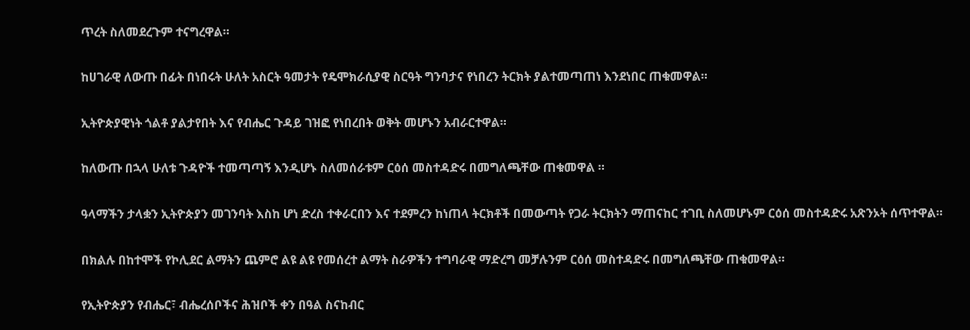ጥረት ስለመደረጉም ተናግረዋል።

ከሀገራዊ ለውጡ በፊት በነበሩት ሁለት አስርት ዓመታት የዴሞክራሲያዊ ስርዓት ግንባታና የነበረን ትርክት ያልተመጣጠነ እንደነበር ጠቁመዋል።

ኢትዮጵያዊነት ጎልቶ ያልታየበት እና የብሔር ጉዳይ ገዝፎ የነበረበት ወቅት መሆኑን አብራርተዋል።

ከለውጡ በኋላ ሁለቱ ጉዳዮች ተመጣጣኝ እንዲሆኑ ስለመሰራቱም ርዕሰ መስተዳድሩ በመግለጫቸው ጠቁመዋል ።

ዓላማችን ታላቋን ኢትዮጵያን መገንባት እስከ ሆነ ድረስ ተቀራርበን እና ተደምረን ከነጠላ ትርክቶች በመውጣት የጋራ ትርክትን ማጠናከር ተገቢ ስለመሆኑም ርዕሰ መስተዳድሩ አጽንኦት ሰጥተዋል።

በክልሉ በከተሞች የኮሊደር ልማትን ጨምሮ ልዩ ልዩ የመሰረተ ልማት ስራዎችን ተግባራዊ ማድረግ መቻሉንም ርዕሰ መስተዳድሩ በመግለጫቸው ጠቁመዋል።

የኢትዮጵያን የብሔር፣ ብሔረሰቦችና ሕዝቦች ቀን በዓል ስናከብር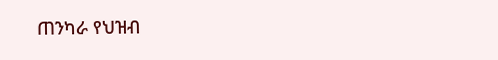ጠንካራ የህዝብ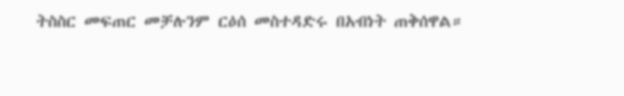ትስስር መፍጠር መቻሉንም ርዕሰ መስተዳድሩ በአብነት ጠቅሰዋል።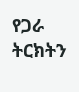የጋራ ትርክትን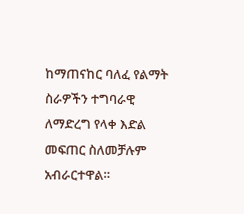ከማጠናከር ባለፈ የልማት ስራዎችን ተግባራዊ ለማድረግ የላቀ እድል መፍጠር ስለመቻሉም አብራርተዋል።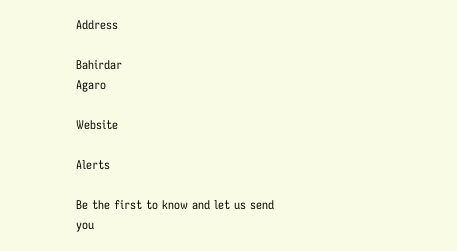Address

Bahirdar
Agaro

Website

Alerts

Be the first to know and let us send you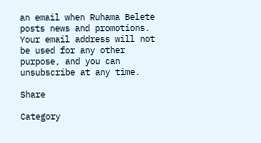an email when Ruhama Belete posts news and promotions. Your email address will not be used for any other purpose, and you can unsubscribe at any time.

Share

Category